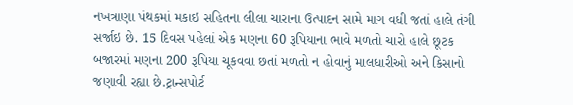નખત્રાણા પંથકમાં મકાઇ સહિતના લીલા ચારાના ઉત્પાદન સામે માગ વધી જતાં હાલે તંગી સર્જાઇ છે. 15 દિવસ પહેલાં એક મણના 60 રૂપિયાના ભાવે મળતો ચારો હાલે છૂટક બજારમાં મણના 200 રૂપિયા ચૂકવવા છતાં મળતો ન હોવાનું માલધારીઓ અને કિસાનો જણાવી રહ્યા છે.ટ્રાન્સપોર્ટ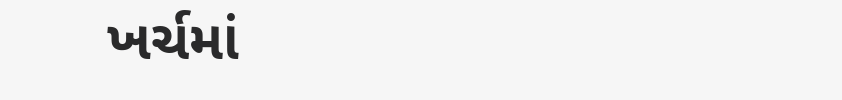ખર્ચમાં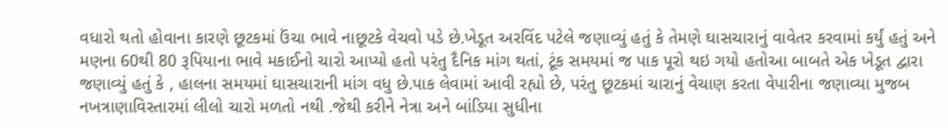વધારો થતો હોવાના કારણે છૂટકમાં ઉંચા ભાવે નાછૂટકે વેચવો પડે છે.ખેડૂત અરવિંદ પટેલે જણાવ્યું હતું કે તેમણે ઘાસચારાનું વાવેતર કરવામાં કર્યું હતું અને મણના 60થી 80 રૂપિયાના ભાવે મકાઈનો ચારો આપ્યો હતો પરંતુ દૈનિક માંગ થતાં, ટૂંક સમયમાં જ પાક પૂરો થઇ ગયો હતોઆ બાબતે એક ખેડૂત દ્વારા જણાવ્યું હતું કે , હાલના સમયમાં ઘાસચારાની માંગ વધુ છે.પાક લેવામાં આવી રહ્યો છે, પરંતુ છૂટકમાં ચારાનું વેચાણ કરતા વેપારીના જણાવ્યા મુજબ નખત્રાણાવિસ્તારમાં લીલો ચારો મળતો નથી .જેથી કરીને નેત્રા અને બાંડિયા સુધીના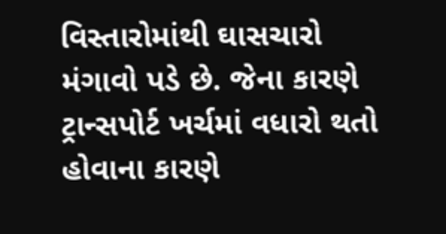વિસ્તારોમાંથી ઘાસચારો મંગાવો પડે છે. જેના કારણે ટ્રાન્સપોર્ટ ખર્ચમાં વધારો થતો હોવાના કારણે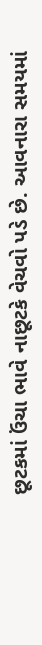છૂટકમાં ઉંચા ભાવે નાછૂટકે વેચવો પડે છે. આવનારા સમયમાં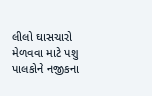લીલો ઘાસચારો મેળવવા માટે પશુ પાલકોને નજીકના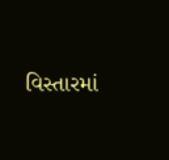વિસ્તારમાં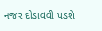નજર દોડાવવી પડશે